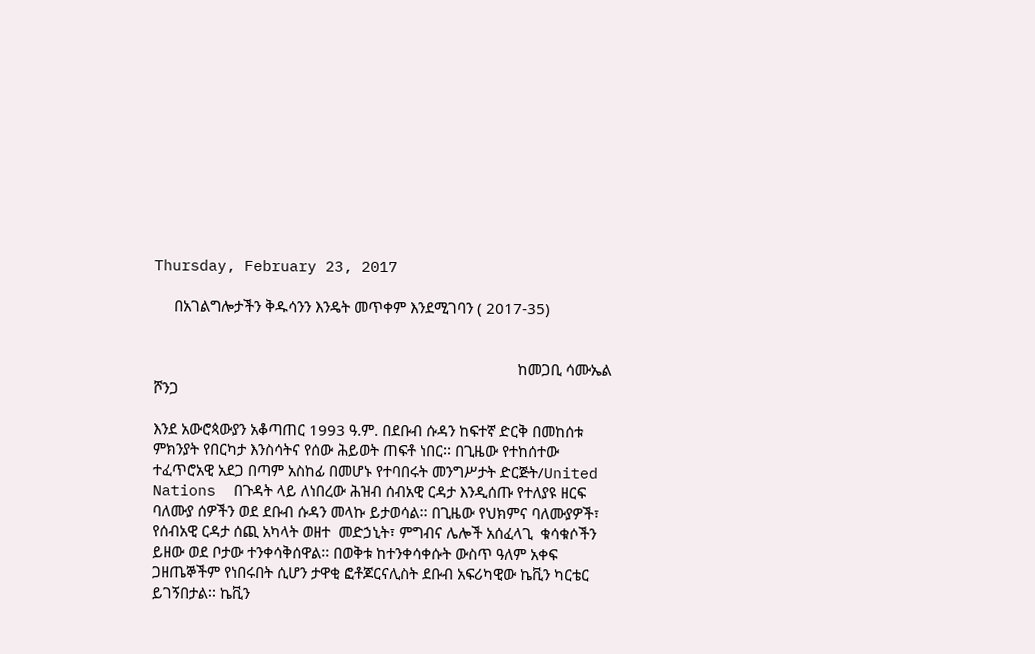Thursday, February 23, 2017

     በአገልግሎታችን ቅዱሳንን እንዴት መጥቀም እንደሚገባን ( 2017-35)


                                                                                           ከመጋቢ ሳሙኤል ሾንጋ

እንደ አውሮጳውያን አቆጣጠር 1993 ዓ.ም. በደቡብ ሱዳን ከፍተኛ ድርቅ በመከሰቱ ምክንያት የበርካታ እንስሳትና የሰው ሕይወት ጠፍቶ ነበር፡፡ በጊዜው የተከሰተው ተፈጥሮአዊ አደጋ በጣም አስከፊ በመሆኑ የተባበሩት መንግሥታት ድርጅት/United Nations  በጉዳት ላይ ለነበረው ሕዝብ ሰብአዊ ርዳታ እንዲሰጡ የተለያዩ ዘርፍ ባለሙያ ሰዎችን ወደ ደቡብ ሱዳን መላኩ ይታወሳል፡፡ በጊዜው የህክምና ባለሙያዎች፣ የሰብአዊ ርዳታ ሰጪ አካላት ወዘተ  መድኃኒት፣ ምግብና ሌሎች አሰፈላጊ  ቁሳቁሶችን ይዘው ወደ ቦታው ተንቀሳቅሰዋል፡፡ በወቅቱ ከተንቀሳቀሱት ውስጥ ዓለም አቀፍ ጋዘጤኞችም የነበሩበት ሲሆን ታዋቂ ፎቶጆርናሊስት ደቡብ አፍሪካዊው ኬቪን ካርቴር ይገኝበታል፡፡ ኬቪን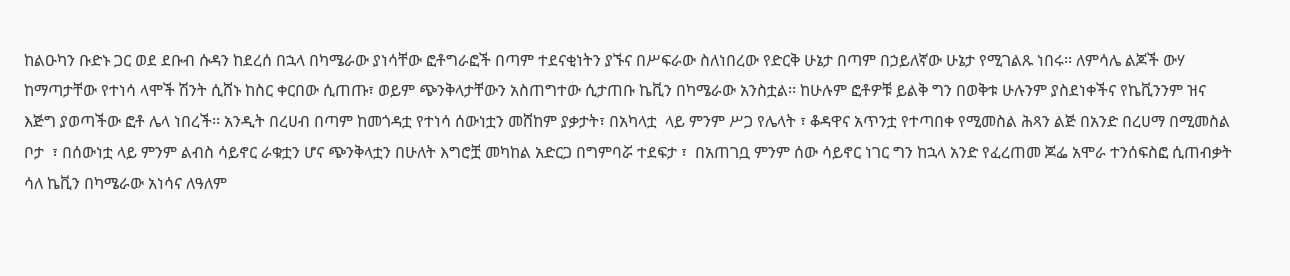ከልዑካን ቡድኑ ጋር ወደ ደቡብ ሱዳን ከደረሰ በኋላ በካሜራው ያነሳቸው ፎቶግራፎች በጣም ተደናቂነትን ያኙና በሥፍራው ስለነበረው የድርቅ ሁኔታ በጣም በኃይለኛው ሁኔታ የሚገልጹ ነበሩ፡፡ ለምሳሌ ልጆች ውሃ ከማጣታቸው የተነሳ ላሞች ሽንት ሲሸኑ ከስር ቀርበው ሲጠጡ፣ ወይም ጭንቅላታቸውን አስጠግተው ሲታጠቡ ኬቪን በካሜራው አንስቷል፡፡ ከሁሉም ፎቶዎቹ ይልቅ ግን በወቅቱ ሁሉንም ያስደነቀችና የኬቪንንም ዝና እጅግ ያወጣችው ፎቶ ሌላ ነበረች፡፡ አንዲት በረሀብ በጣም ከመጎዳቷ የተነሳ ሰውነቷን መሸከም ያቃታት፣ በአካላቷ  ላይ ምንም ሥጋ የሌላት ፣ ቆዳዋና አጥንቷ የተጣበቀ የሚመስል ሕጻን ልጅ በአንድ በረሀማ በሚመስል ቦታ  ፣ በሰውነቷ ላይ ምንም ልብስ ሳይኖር ራቁቷን ሆና ጭንቅላቷን በሁለት እግሮቿ መካከል አድርጋ በግምባሯ ተደፍታ ፣  በአጠገቧ ምንም ሰው ሳይኖር ነገር ግን ከኋላ አንድ የፈረጠመ ጆፌ አሞራ ተንሰፍስፎ ሲጠብቃት ሳለ ኬቪን በካሜራው አነሳና ለዓለም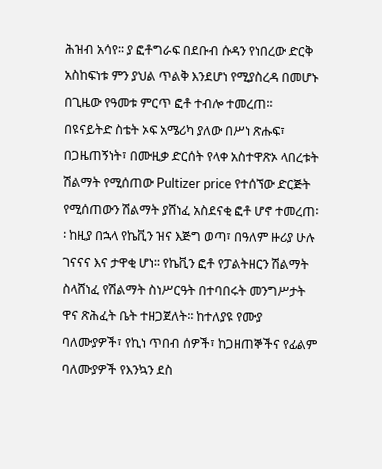ሕዝብ አሳየ፡፡ ያ ፎቶግራፍ በደቡብ ሱዳን የነበረው ድርቅ አስከፍነቱ ምን ያህል ጥልቅ እንደሆነ የሚያስረዳ በመሆኑ በጊዜው የዓመቱ ምርጥ ፎቶ ተብሎ ተመረጠ፡፡ በዩናይትድ ስቴት ኦፍ አሜሪካ ያለው በሥነ ጽሑፍ፣ በጋዜጠኝነት፣ በሙዚቃ ድርሰት የላቀ አስተዋጽኦ ላበረቱት ሽልማት የሚሰጠው Pultizer price የተሰኘው ድርጅት የሚሰጠውን ሽልማት ያሸነፈ አስደናቂ ፎቶ ሆኖ ተመረጠ፡፡ ከዚያ በኋላ የኬቪን ዝና እጅግ ወጣ፣ በዓለም ዙሪያ ሁሉ ገናናና እና ታዋቂ ሆነ፡፡ የኬቪን ፎቶ የፓልትዘርን ሽልማት ስላሸነፈ የሽልማት ስነሥርዓት በተባበሩት መንግሥታት ዋና ጽሕፈት ቤት ተዘጋጀለት፡፡ ከተለያዩ የሙያ ባለሙያዎች፣ የኪነ ጥበብ ሰዎች፣ ከጋዘጠኞችና የፊልም ባለሙያዎች የእንኳን ደስ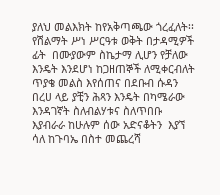ያለህ መልእክት ከየአቅጣጫው ጎረፈለት፡፡ የሽልማት ሥነ ሥርዓቱ ወቅት በታዳሚዎች ፊት  በሙያውም ስኬታማ ሊሆን የቻለው እንዴት እንደሆነ ከጋዘጠኞች ለሚቀርብለት ጥያቄ መልስ እየሰጠና በደቡብ ሱዳን በረሀ ላይ ያቺን ሕጻን እንዴት በካሜራው እንዳገኛት ስለብልሃቱና ስለጥበቡ  እያብራራ ከሁሉም ሰው አድናቆትን  እያኘ ሳለ ከጉባኤ በስተ መጨረሻ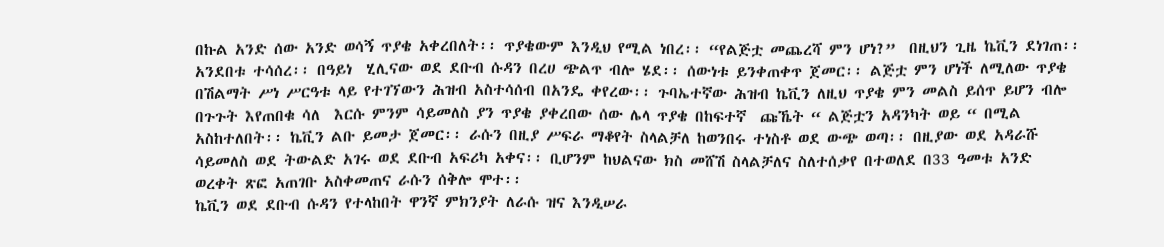በኩል አንድ ሰው አንድ ወሳኝ ጥያቄ አቀረበለት፡፡ ጥያቄውም እንዲህ የሚል ነበረ፡፡ “የልጅቷ መጨረሻ ምን ሆነ?”  በዚህን ጊዜ ኬቪን ደነገጠ፡፡ አንደበቱ ተሳሰረ፡፡ በዓይነ  ሂሊናው ወደ ደቡብ ሱዳን በረሀ ጭልጥ ብሎ ሄደ፡፡ ሰውነቱ ይንቀጠቀጥ ጀመር፡፡ ልጅቷ ምን ሆነች ለሚለው ጥያቄ በሽልማት ሥነ ሥርዓቱ ላይ የተገኘውን ሕዝብ አስተሳሰብ በአንዴ ቀየረው፡፡ ጉባኤተኛው ሕዝብ ኬቪን ለዚህ ጥያቄ ምን መልስ ይሰጥ ይሆን ብሎ በጉጉት እየጠበቁ ሳለ  እርሱ ምንም ሳይመለስ ያን ጥያቄ ያቀረበው ሰው ሌላ ጥያቄ በከፍተኛ  ጩኼት “ ልጅቷን አዳንካት ወይ “ በሚል አስከተለበት፡፡ ኬቪን ልቡ ይመታ ጀመር፡፡ ራሱን በዚያ ሥፍራ ማቆየት ስላልቻለ ከወንበሩ ተነስቶ ወደ ውጭ ወጣ፡፡ በዚያው ወደ አዳራሹ ሳይመለስ ወደ ትውልድ አገሩ ወደ ደቡብ አፍሪካ አቀና፡፡ ቢሆንም ከህልናው ክስ መሸሽ ስላልቻለና ስለተሰቃየ በተወለደ በ33 ዓመቱ አንድ ወረቀት ጽፎ አጠገቡ አስቀመጠና ራሱን ሰቅሎ ሞተ፡፡
ኬቪን ወደ ደቡብ ሱዳን የተላከበት ዋንኛ ምክንያት ለራሱ ዝና እንዲሠራ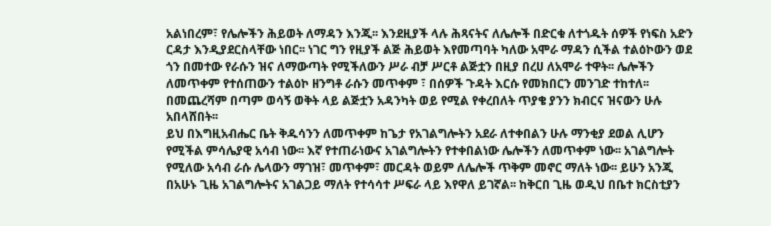አልነበረም፣ የሌሎችን ሕይወት ለማዳን እንጂ፡፡ እንደዚያች ላሉ ሕጻናትና ለሌሎች በድርቁ ለተጎዱት ሰዎች የነፍስ አድን ርዳታ እንዲያደርስላቸው ነበር፡፡ ነገር ግን የዚያች ልጅ ሕይወት እየመጣባት ካለው አሞራ ማዳን ሲችል ተልዕኮውን ወደ ጎን በመተው የራሱን ዝና ለማውጣት የሚችለውን ሥራ ብቻ ሥርቶ ልጅቷን በዚያ በረሀ ለአሞራ ተዋት፡፡ ሌሎችን ለመጥቀም የተሰጠውን ተልዕኮ ዘንግቶ ራሱን መጥቀም ፣ በሰዎች ጉዳት እርሱ የመክበርን መንገድ ተከተለ፡፡ በመጨረሻም በጣም ወሳኝ ወቅት ላይ ልጅቷን አዳንካት ወይ የሚል የቀረበለት ጥያቄ ያንን ክብርና ዝናውን ሁሉ አበላሸበት፡፡
ይህ በእግዚአብሔር ቤት ቅዱሳንን ለመጥቀም ከጌታ የአገልግሎትን አደራ ለተቀበልን ሁሉ ማንቂያ ደወል ሊሆን የሚችል ምሳሌያዊ አሳብ ነው፡፡ እኛ የተጠራነውና አገልግሎትን የተቀበልነው ሌሎችን ለመጥቀም ነው፡፡ አገልግሎት የሚለው አሳብ ራሱ ሌላውን ማገዝ፣ መጥቀም፣ መርዳት ወይም ለሌሎች ጥቅም መኖር ማለት ነው፡፡ ይሁን አንጂ በአሁኑ ጊዜ አገልግሎትና አገልጋይ ማለት የተሳሳተ ሥፍራ ላይ እየዋለ ይገኛል፡፡ ከቅርበ ጊዜ ወዲህ በቤተ ክርስቲያን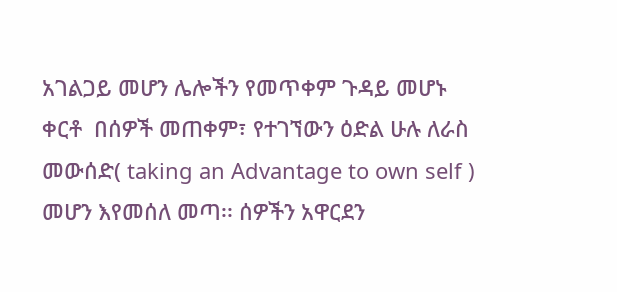አገልጋይ መሆን ሌሎችን የመጥቀም ጉዳይ መሆኑ ቀርቶ  በሰዎች መጠቀም፣ የተገኘውን ዕድል ሁሉ ለራስ መውሰድ( taking an Advantage to own self ) መሆን እየመሰለ መጣ፡፡ ሰዎችን አዋርደን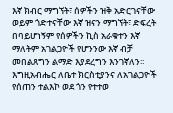እኛ ክብር ማግኘት፣ ሰዎችን ዝቅ አድርገናቸው ወይም ጎድተናቸው እኛ ዝናን ማግኘት፣ ድፍረት በባይሆነኝም የሰዎችን ኪስ አራቁተን እኛ ማለትም አገልጋዮች የሆንንው እኛ ብቻ  መበልጸግን ልማድ እያደረግን እንገኛለን፡፡ እግዚአብሔር ለቤተ ክርስቲያንና ለአገልጋዮች የሰጠን ተልእኮ ወደ ጎን የተተወ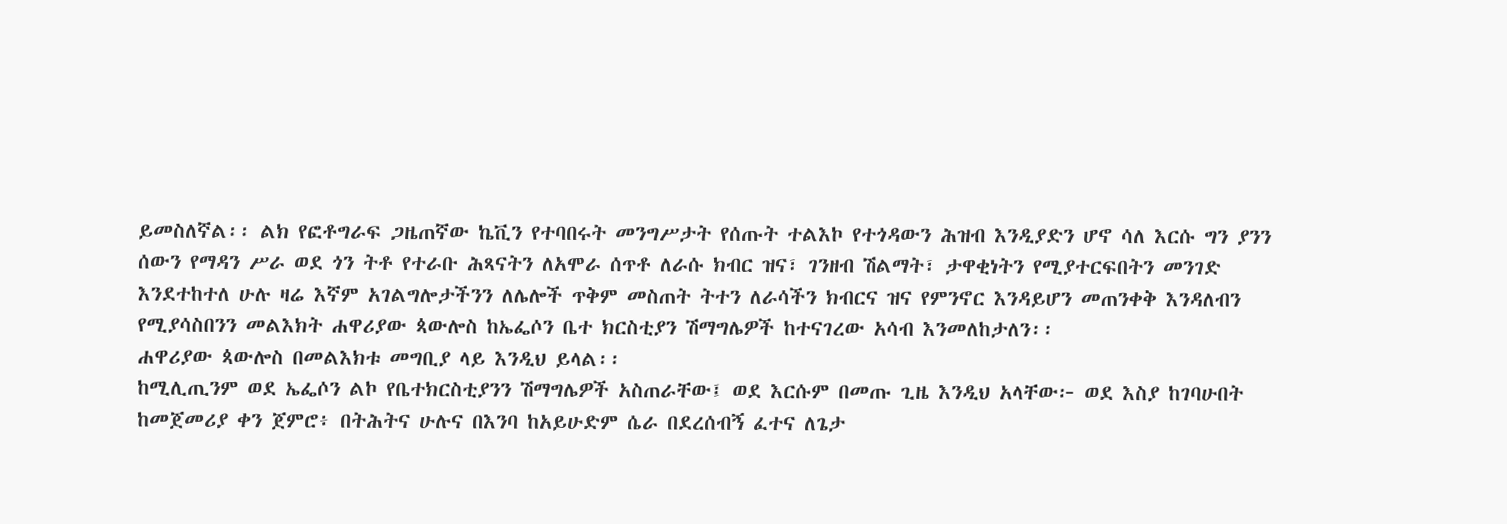ይመስለኛል፡፡ ልክ የፎቶግራፍ ጋዜጠኛው ኬቪን የተባበሩት መንግሥታት የሰጡት ተልእኮ የተጎዳውን ሕዝብ እንዲያድን ሆኖ ሳለ እርሱ ግን ያንን ሰውን የማዳን ሥራ ወደ ጎን ትቶ የተራቡ ሕጻናትን ለአሞራ ሰጥቶ ለራሱ ክብር ዝና፣ ገንዘብ ሽልማት፣ ታዋቂነትን የሚያተርፍበትን መንገድ እንደተከተለ ሁሉ ዛሬ እኛም አገልግሎታችንን ለሌሎች ጥቅም መስጠት ትተን ለራሳችን ክብርና ዝና የምንኖር እንዳይሆን መጠንቀቅ እንዳለብን የሚያሳስበንን መልእክት ሐዋሪያው ጳውሎስ ከኤፌሶን ቤተ ክርስቲያን ሽማግሌዎች ከተናገረው አሳብ እንመለከታለን፡፡
ሐዋሪያው ጳውሎስ በመልእክቱ መግቢያ ላይ እንዲህ ይላል፡፡
ከሚሊጢንም ወደ ኤፌሶን ልኮ የቤተክርስቲያንን ሽማግሌዎች አስጠራቸው፤ ወደ እርሱም በመጡ ጊዜ እንዲህ አላቸው፦ ወደ እስያ ከገባሁበት ከመጀመሪያ ቀን ጀምሮ፥ በትሕትና ሁሉና በእንባ ከአይሁድም ሴራ በደረሰብኝ ፈተና ለጌታ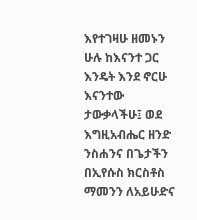እየተገዛሁ ዘመኑን ሁሉ ከእናንተ ጋር እንዴት እንደ ኖርሁ እናንተው ታውቃላችሁ፤ ወደ እግዚአብሔር ዘንድ ንስሐንና በጌታችን በኢየሱስ ክርስቶስ ማመንን ለአይሁድና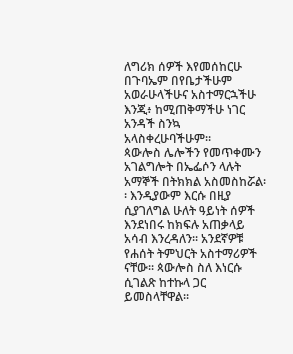ለግሪክ ሰዎች እየመሰከርሁ በጉባኤም በየቤታችሁም አወራሁላችሁና አስተማርኋችሁ እንጂ፥ ከሚጠቅማችሁ ነገር አንዳች ስንኳ አላስቀረሁባችሁም።
ጳውሎስ ሌሎችን የመጥቀሙን አገልግሎት በኤፌሶን ላሉት አማኞች በትክክል አስመስከሯል፡፡ እንዲያውም እርሱ በዚያ ሲያገለግል ሁለት ዓይነት ሰዎች እንደነበሩ ከክፍሉ አጠቃላይ አሳብ እንረዳለን፡፡ አንደኛዎቹ የሐሰት ትምህርት አስተማሪዎች ናቸው፡፡ ጳውሎስ ስለ እነርሱ ሲገልጽ ከተኩላ ጋር ይመስላቸዋል፡፡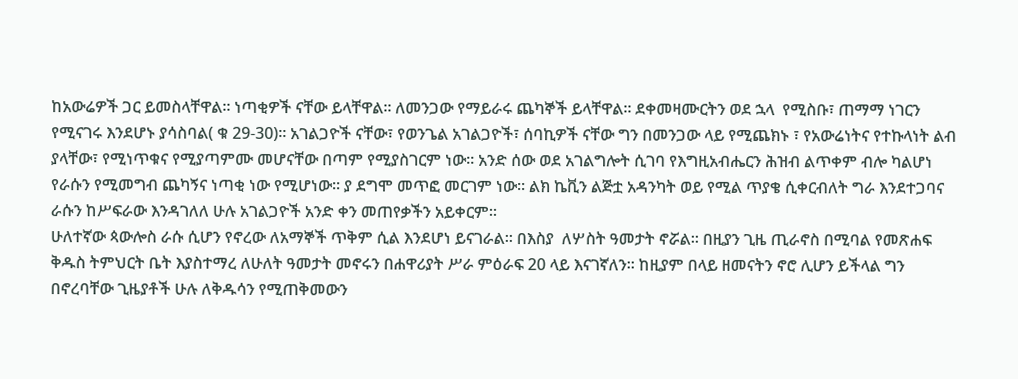ከአውሬዎች ጋር ይመስላቸዋል፡፡ ነጣቂዎች ናቸው ይላቸዋል፡፡ ለመንጋው የማይራሩ ጨካኞች ይላቸዋል፡፡ ደቀመዛሙርትን ወደ ኋላ  የሚስቡ፣ ጠማማ ነገርን የሚናገሩ እንደሆኑ ያሳስባል( ቁ 29-30)፡፡ አገልጋዮች ናቸው፣ የወንጌል አገልጋዮች፣ ሰባኪዎች ናቸው ግን በመንጋው ላይ የሚጨክኑ ፣ የአውሬነትና የተኩላነት ልብ ያላቸው፣ የሚነጥቁና የሚያጣምሙ መሆናቸው በጣም የሚያስገርም ነው፡፡ አንድ ሰው ወደ አገልግሎት ሲገባ የእግዚአብሔርን ሕዝብ ልጥቀም ብሎ ካልሆነ የራሱን የሚመግብ ጨካኝና ነጣቂ ነው የሚሆነው፡፡ ያ ደግሞ መጥፎ መርገም ነው፡፡ ልክ ኬቪን ልጅቷ አዳንካት ወይ የሚል ጥያቄ ሲቀርብለት ግራ እንደተጋባና ራሱን ከሥፍራው እንዳገለለ ሁሉ አገልጋዮች አንድ ቀን መጠየቃችን አይቀርም፡፡
ሁለተኛው ጳውሎስ ራሱ ሲሆን የኖረው ለአማኞች ጥቅም ሲል እንደሆነ ይናገራል፡፡ በእስያ  ለሦስት ዓመታት ኖሯል፡፡ በዚያን ጊዜ ጢራኖስ በሚባል የመጽሐፍ ቅዱስ ትምህርት ቤት እያስተማረ ለሁለት ዓመታት መኖሩን በሐዋሪያት ሥራ ምዕራፍ 20 ላይ እናገኛለን፡፡ ከዚያም በላይ ዘመናትን ኖሮ ሊሆን ይችላል ግን በኖረባቸው ጊዜያቶች ሁሉ ለቅዱሳን የሚጠቅመውን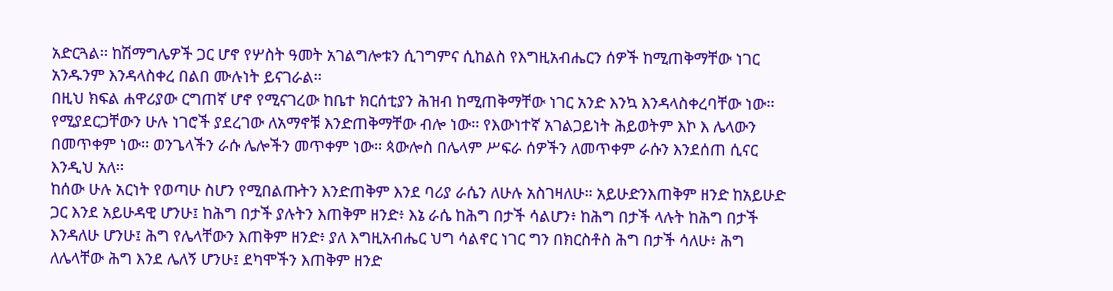አድርጓል፡፡ ከሽማግሌዎች ጋር ሆኖ የሦስት ዓመት አገልግሎቱን ሲገግምና ሲከልስ የእግዚአብሔርን ሰዎች ከሚጠቅማቸው ነገር አንዱንም እንዳላስቀረ በልበ ሙሉነት ይናገራል፡፡
በዚህ ክፍል ሐዋሪያው ርግጠኛ ሆኖ የሚናገረው ከቤተ ክርሰቲያን ሕዝብ ከሚጠቅማቸው ነገር አንድ እንኳ እንዳላስቀረባቸው ነው፡፡ የሚያደርጋቸውን ሁሉ ነገሮች ያደረገው ለአማኖቹ እንድጠቅማቸው ብሎ ነው፡፡ የእውነተኛ አገልጋይነት ሕይወትም እኮ እ ሌላውን በመጥቀም ነው፡፡ ወንጌላችን ራሱ ሌሎችን መጥቀም ነው፡፡ ጳውሎስ በሌላም ሥፍራ ሰዎችን ለመጥቀም ራሱን እንደሰጠ ሲናር እንዲህ አለ፡፡
ከሰው ሁሉ አርነት የወጣሁ ስሆን የሚበልጡትን እንድጠቅም እንደ ባሪያ ራሴን ለሁሉ አስገዛለሁ። አይሁድንእጠቅም ዘንድ ከአይሁድ ጋር እንደ አይሁዳዊ ሆንሁ፤ ከሕግ በታች ያሉትን እጠቅም ዘንድ፥ እኔ ራሴ ከሕግ በታች ሳልሆን፥ ከሕግ በታች ላሉት ከሕግ በታች እንዳለሁ ሆንሁ፤ ሕግ የሌላቸውን እጠቅም ዘንድ፥ ያለ እግዚአብሔር ህግ ሳልኖር ነገር ግን በክርስቶስ ሕግ በታች ሳለሁ፥ ሕግ ለሌላቸው ሕግ እንደ ሌለኝ ሆንሁ፤ ደካሞችን እጠቅም ዘንድ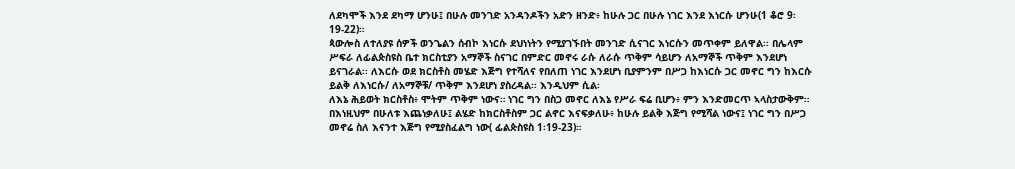ለደካሞች እንደ ደካማ ሆንሁ፤ በሁሉ መንገድ አንዳንዶችን አድን ዘንድ፥ ከሁሉ ጋር በሁሉ ነገር እንደ እነርሱ ሆንሁ(1 ቆሮ 9፡19-22)።
ጳውሎስ ለተለያዩ ሰዎች ወንጌልን ሰብኮ እነርሱ ደህነነትን የሚያገኙበት መንገድ ሲናገር እነርሱን መጥቀም ይለዋል፡፡ በሌላም ሥፍራ ለፊልጵስዩስ ቤተ ክርስቲያን አማኞች ስናገር በምድር መኖሩ ራሱ ለራሱ ጥቅም ሳይሆን ለአማኞች ጥቅም እንደሆነ ይናገራል፡፡ ለእርሱ ወደ ክርስቶስ መሄድ እጅግ የተሻለና የበለጠ ነገር እንደሆነ ቢያምንም በሥጋ ከእነርሱ ጋር መኖር ግን ከእርሱ ይልቅ ለእነርሱ/ ለአማኞቹ/ ጥቅም እንደሆነ ያስረዳል፡፡ እንዲህም ሲል፡
ለእኔ ሕይወት ክርስቶስ፥ ሞትም ጥቅም ነውና። ነገር ግን በስጋ መኖር ለእኔ የሥራ ፍሬ ቢሆን፥ ምን እንድመርጥ ኣላስታውቅም። በእነዚህም በሁለቱ እጨነቃለሁ፤ ልሄድ ከክርስቶስም ጋር ልኖር እናፍቃለሁ፥ ከሁሉ ይልቅ እጅግ የሚሻል ነውና፤ ነገር ግን በሥጋ መኖሬ ስለ እናንተ እጅግ የሚያስፈልግ ነው( ፊልጵስዩስ 1፡19-23)።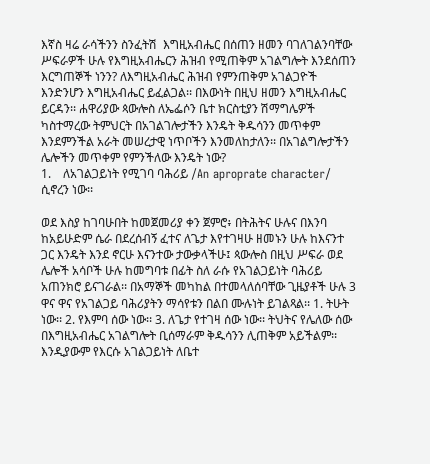እኛስ ዛሬ ራሳችንን ስንፈትሽ  እግዚአብሔር በሰጠን ዘመን ባገለገልንባቸው ሥፍራዎች ሁሉ የእግዚአብሔርን ሕዝብ የሚጠቅም አገልግሎት እንደሰጠን እርግጠኞች ነንን? ለእግዚአብሔር ሕዝብ የምንጠቅም አገልጋዮች እንድንሆን እግዚአብሔር ይፈልጋል፡፡ በእውነት በዚህ ዘመን እግዚአብሔር ይርዳን፡፡ ሐዋሪያው ጳውሎስ ለኤፌሶን ቤተ ክርስቲያን ሽማግሌዎች ካስተማረው ትምህርት በአገልገሎታችን እንዴት ቅዱሳንን መጥቀም እንደምንችል አራት መሠረታዊ ነጥቦችን እንመለከታለን፡፡ በአገልግሎታችን ሌሎችን መጥቀም የምንችለው እንዴት ነው?
1.    ለአገልጋይነት የሚገባ ባሕሪይ /An aproprate character/ ሲኖረን ነው፡፡

ወደ እስያ ከገባሁበት ከመጀመሪያ ቀን ጀምሮ፥ በትሕትና ሁሉና በእንባ ከአይሁድም ሴራ በደረሰብኝ ፈተና ለጌታ እየተገዛሁ ዘመኑን ሁሉ ከእናንተ ጋር እንዴት እንደ ኖርሁ እናንተው ታውቃላችሁ፤ ጳውሎስ በዚህ ሥፍራ ወደ ሌሎች አሳቦች ሁሉ ከመግባቱ በፊት ስለ ራሱ የአገልጋይነት ባሕሪይ አጠንክሮ ይናገራል፡፡ በአማኞች መካከል በተመላለሰባቸው ጊዜያቶች ሁሉ 3 ዋና ዋና የአገልጋይ ባሕሪያትን ማሳየቱን በልበ ሙሉነት ይገልጻል፡፡ 1. ትሁት ነው፡፡ 2. የእምባ ሰው ነው፡፡ 3. ለጌታ የተገዛ ሰው ነው፡፡ ትህትና የሌለው ሰው በእግዚአብሔር አገልግሎት ቢሰማራም ቅዱሳንን ሊጠቅም አይችልም፡፡ እንዲያውም የእርሱ አገልጋይነት ለቤተ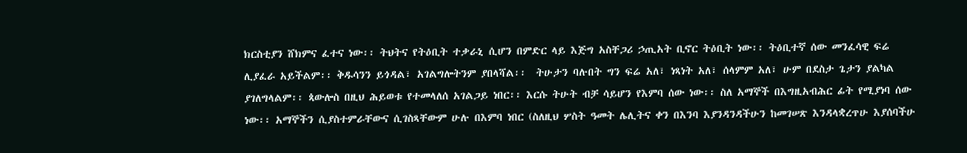ክርስቲያን ሸክምና ፈተና ነው፡፡ ትህትና የትዕቢት ተቃራኒ ሲሆን በምድር ላይ እጅግ አስቸጋሪ ኃጢአት ቢኖር ትዕቢት ነው፡፡ ትዕቢተኛ ሰው መንፈሳዊ ፍሬ ሊያፈራ አይችልም፡፡ ቅዱሳንን ይጎዳል፣ አገልግሎትንም ያበላሻል፡፡  ትሁታን ባሉበት ግን ፍሬ አለ፣ ነጻነት አለ፣ ሰላምም አለ፣ ሁም በደስታ ጌታን ያልካል ያገለግላልም፡፡ ጳውሎስ በዚህ ሕይወቱ የተመላለሰ አገልጋይ ነበር፡፡ እርሱ ትሁት ብቻ ሳይሆን የእምባ ሰው ነው፡፡ ስለ አማኞች በእግዚአብሕር ፊት የሚያነባ ሰው ነው፡፡ አማኞችን ሲያስተምራቸውና ሲገስጻቸውም ሁሉ በእምባ ነበር (ስለዚህ ሦስት ዓመት ሌሊትና ቀን በእንባ እያንዳንዳችሁን ከመገሠጽ እንዳላቋረጥሁ እያሰባችሁ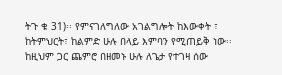ትጉ ቁ 31)፡፡ የምናገለግለው አገልግሎት ከእውቀት ፣ ከትምህርት፣ ከልምድ ሁሉ በላይ እምባን የሚጠይቅ ነው፡፡ ከዚህም ጋር ጨምሮ በዘመኑ ሁሉ ለጌታ የተገዛ ሰው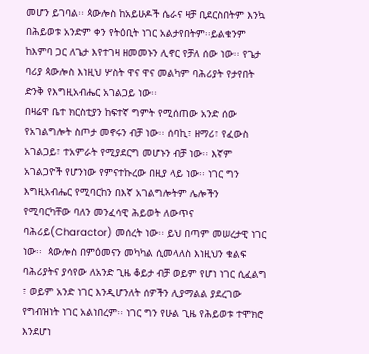መሆን ይገባል፡፡ ጳውሎስ ከአይሁዶች ሴራና ዛቻ ቢደርስበትም እንኳ በሕይወቱ አንድም ቀን የትዕቢት ነገር አልታየበትም፡፡ይልቁንም ከእምባ ጋር ለጌታ እየተገዛ ዘመመኑን ሊኖር የቻለ ሰው ነው፡፡ የጌታ ባሪያ ጳውሎስ እነዚህ ሦስት ዋና ዋና መልካም ባሕሪያት የታየበት ድንቅ የእግዚአብሔር አገልጋይ ነው፡፡
በዛሬዋ ቤተ ክርስቲያን ከፍተኛ ግምት የሚሰጠው አንድ ሰው የአገልግሎት ስጦታ መኖሩን ብቻ ነው፡፡ ሰባኪ፣ ዘማሪ፣ የፈውስ አገልጋይ፣ ተአምራት የሚያደርግ መሆኑን ብቻ ነው፡፡ እኛም አገልጋዮች የሆንነው የምናተኩረው በዚያ ላይ ነው፡፡ ነገር ግን እግዚአብሔር የሚባርከን በእኛ አገልግሎትም ሌሎችን የሚባርካቸው ባለን መንፈሳዊ ሕይወት ለውጥና ባሕሪይ(Charactor) መሰረት ነው፡፡ ይህ በጣም መሠረታዊ ነገር ነው፡፡  ጳውሎስ በምዕመናን መካካል ሲመላለስ እነዚህን ቁልፍ ባሕሪያትና ያሳየው ለአንድ ጊዜ ቆይታ ብቻ ወይም የሆነ ነገር ሲፈልግ ፣ ወይም አንድ ነገር እንዲሆንለት ሰዎችን ሊያማልል ያደረገው የግብዝነት ነገር አልነበረም፡፡ ነገር ግን የሁል ጊዜ የሕይወቱ ተሞክሮ እንደሆነ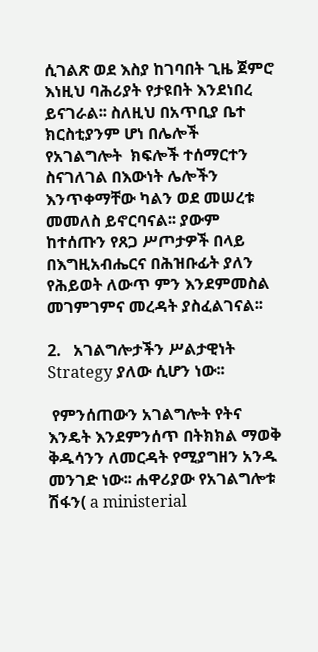ሲገልጽ ወደ እስያ ከገባበት ጊዜ ጀምሮ እነዚህ ባሕሪያት የታዩበት እንደነበረ ይናገራል፡፡ ስለዚህ በአጥቢያ ቤተ ክርስቲያንም ሆነ በሌሎች የአገልግሎት  ክፍሎች ተሰማርተን ስናገለገል በእውነት ሌሎችን እንጥቀማቸው ካልን ወደ መሠረቱ መመለስ ይኖርባናል፡፡ ያውም ከተሰጡን የጸጋ ሥጦታዎች በላይ በእግዚአብሔርና በሕዝቡፊት ያለን የሕይወት ለውጥ ምን እንደምመስል መገምገምና መረዳት ያስፈልገናል፡፡

2.   አገልግሎታችን ሥልታዊነት Strategy ያለው ሲሆን ነው፡፡

 የምንሰጠውን አገልግሎት የትና እንዴት እንደምንሰጥ በትክክል ማወቅ ቅዱሳንን ለመርዳት የሚያግዘን አንዱ መንገድ ነው፡፡ ሐዋሪያው የአገልግሎቱ ሽፋን( a ministerial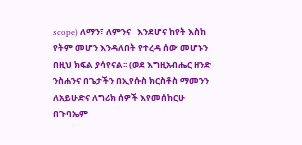scope) ለማን፣ ለምንና   እንደሆና ከየት እስከ የትም መሆን እንዳለበት የተረዳ ሰው መሆኑን በዚህ ክፍል ያሳየናል፡፡ (ወደ እግዚአብሔር ዘንድ ንስሐንና በጌታችን በኢየሱስ ክርስቶስ ማመንን ለአይሁድና ለግሪክ ሰዎች እየመሰከርሁ በጉባኤም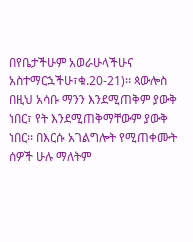በየቤታችሁም አወራሁላችሁና አስተማርኋችሁ፣ቁ.20-21)፡፡ ጳውሎስ በዚህ አሳቡ ማንን እንደሚጠቅም ያውቅ ነበር፣ የት እንደሚጠቅማቸውም ያውቅ ነበር፡፡ በእርሱ አገልግሎት የሚጠቀሙት ሰዎች ሁሉ ማለትም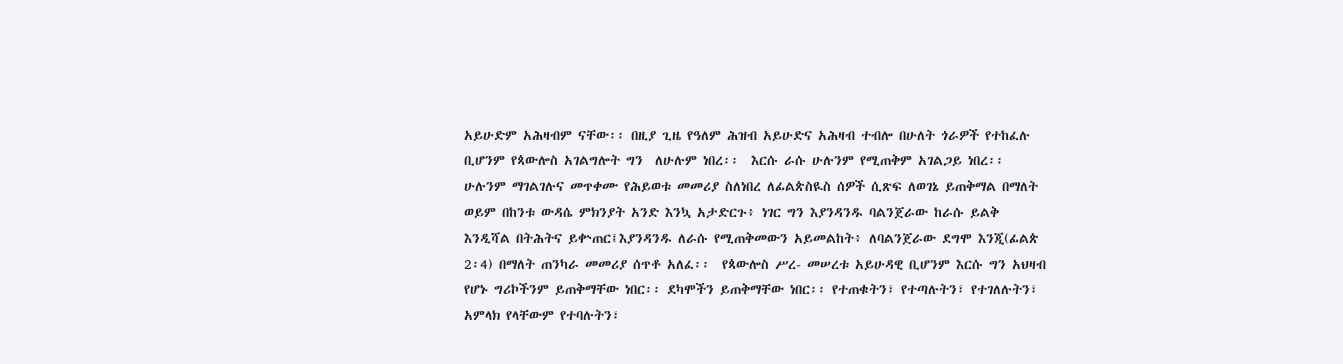አይሁድም አሕዛብም ናቸው፡፡ በዚያ ጊዜ የዓለም ሕዝብ አይሁድና አሕዛብ ተብሎ በሁለት ጎራዎች የተከፈሉ ቢሆንም የጳውሎስ አገልግሎት ግን  ለሁሉም ነበረ፡፡  እርሱ ራሱ ሁሉንም የሚጠቅም አገልጋይ ነበረ፡፡ ሁሉንም ማገልገሉና መጥቀሙ የሕይወቱ መመሪያ ስለነበረ ለፊልጵስዪስ ሰዎች ሲጽፍ ለወገኔ ይጠቅማል በማለት ወይም በከንቱ ውዳሴ ምክንያት አንድ እንኳ አታድርጉ፥ ነገር ግን እያንዳንዱ ባልንጀራው ከራሱ ይልቅ እንዲሻል በትሕትና ይቍጠር፤እያንዳንዱ ለራሱ የሚጠቅመውን አይመልከት፥ ለባልንጀራው ደግሞ እንጂ(ፊልጵ 2፡4) በማለት ጠንካራ መመሪያ ሰጥቶ አለፈ፡፡  የጳውሎስ ሥረ- መሠረቱ አይሁዳዊ ቢሆንም እርሱ ግን አህዛብ የሆኑ ግሪኮችንም ይጠቅማቸው ነበር፡፡ ደካሞችን ይጠቅማቸው ነበር፡፡ የተጠቁትን፣ የተጣሉትን፣ የተገለሉትን፣ አምላክ የላቸውም የተባሉትን፣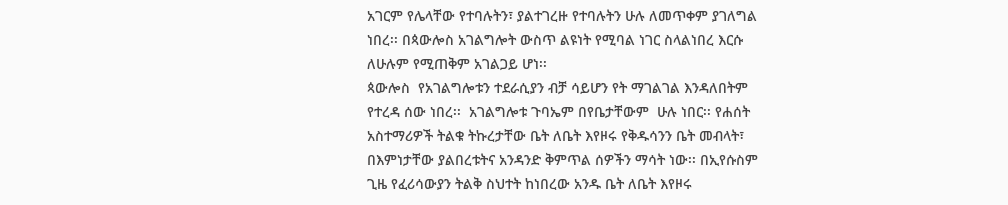አገርም የሌላቸው የተባሉትን፣ ያልተገረዙ የተባሉትን ሁሉ ለመጥቀም ያገለግል ነበረ፡፡ በጳውሎስ አገልግሎት ውስጥ ልዩነት የሚባል ነገር ስላልነበረ እርሱ ለሁሉም የሚጠቅም አገልጋይ ሆነ፡፡
ጳውሎስ  የአገልግሎቱን ተደራሲያን ብቻ ሳይሆን የት ማገልገል እንዳለበትም የተረዳ ሰው ነበረ፡፡  አገልግሎቱ ጉባኤም በየቤታቸውም  ሁሉ ነበር፡፡ የሐሰት አስተማሪዎች ትልቁ ትኩረታቸው ቤት ለቤት እየዞሩ የቅዱሳንን ቤት መብላት፣ በእምነታቸው ያልበረቱትና አንዳንድ ቅምጥል ሰዎችን ማሳት ነው፡፡ በኢየሱስም ጊዜ የፈሪሳውያን ትልቅ ስህተት ከነበረው አንዱ ቤት ለቤት እየዞሩ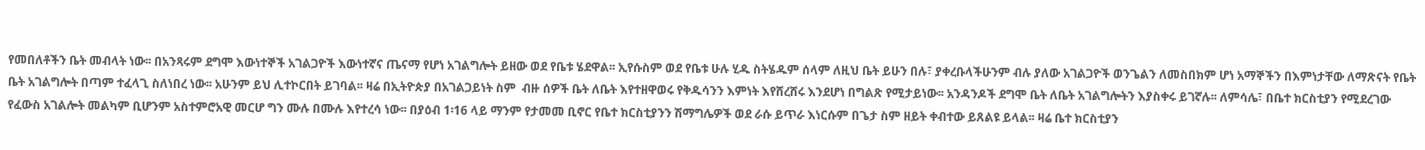የመበለቶችን ቤት መብላት ነው፡፡ በአንጻሩም ደግሞ እውነተኞች አገልጋዮች እውነተኛና ጤናማ የሆነ አገልግሎት ይዘው ወደ የቤቱ ሄደዋል፡፡ ኢየሱስም ወደ የቤቱ ሁሉ ሂዱ ስትሄዱም ሰላም ለዚህ ቤት ይሁን በሉ፣ ያቀረቡላችሁንም ብሉ ያለው አገልጋዮች ወንጌልን ለመስበክም ሆነ አማኞችን በእምነታቸው ለማጽናት የቤት ቤት አገልግሎት በጣም ተፈላጊ ስለነበረ ነው፡፡ አሁንም ይህ ሊተኮርበት ይገባል፡፡ ዛሬ በኢትዮጵያ በአገልጋይነት ስም  ብዙ ሰዎች ቤት ለቤት እየተዘዋወሩ የቅዱሳንን እምነት እየሸረሸሩ እንደሆነ በግልጽ የሚታይነው፡፡ አንዳንዶች ደግሞ ቤት ለቤት አገልግሎትን እያስቀሩ ይገኛሉ፡፡ ለምሳሌ፣ በቤተ ክርስቲያን የሚደረገው የፈውስ አገልሎት መልካም ቢሆንም አስተምሮአዊ መርሆ ግን ሙሉ በሙሉ እየተረሳ ነው፡፡ በያዕብ 1፡16 ላይ ማንም የታመመ ቢኖር የቤተ ክርስቲያንን ሽማግሌዎች ወደ ራሱ ይጥራ እነርሱም በጌታ ስም ዘይት ቀብተው ይጸልዩ ይላል፡፡ ዛሬ ቤተ ክርስቲያን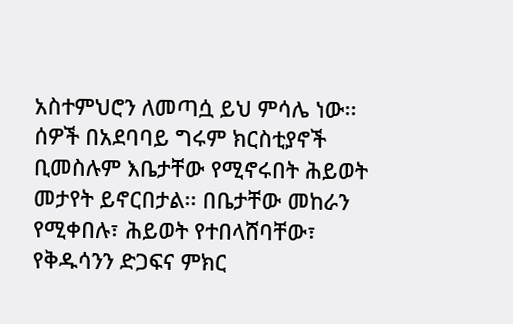አስተምህሮን ለመጣሷ ይህ ምሳሌ ነው፡፡ ሰዎች በአደባባይ ግሩም ክርስቲያኖች ቢመስሉም እቤታቸው የሚኖሩበት ሕይወት መታየት ይኖርበታል፡፡ በቤታቸው መከራን የሚቀበሉ፣ ሕይወት የተበላሸባቸው፣ የቅዱሳንን ድጋፍና ምክር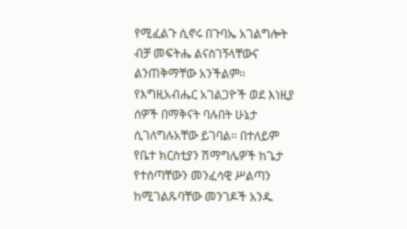የሚፈልጉ ሲኖሩ በጉባኤ አገልግሎት ብቻ መፍትሔ ልናስገኝላቸውና ልንጠቅማቸው አንችልም፡፡ የእግዚአብሔር አገልጋዮች ወደ እነዚያ ሰዎች በማቅናት ባሉበት ሁኔታ ሲገለግሉአቸው ይገባል፡፡ በተለይም የቤተ ክርስቲያን ሽማግሌዎች ከጌታ የተሰጣቸውን መንፈሳዊ ሥልጣን ከሚገልጹባቸው መንገዶች አንዱ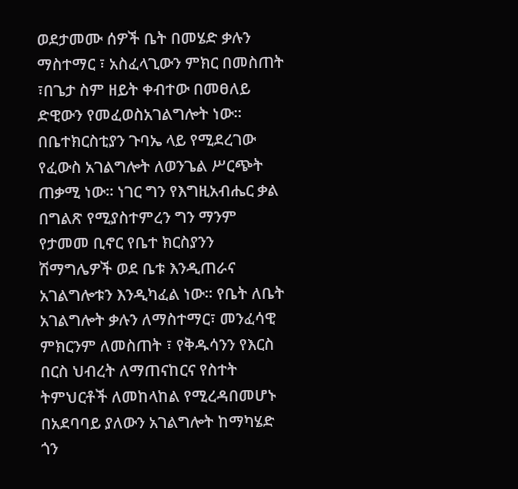ወደታመሙ ሰዎች ቤት በመሄድ ቃሉን ማስተማር ፣ አስፈላጊውን ምክር በመስጠት ፣በጌታ ስም ዘይት ቀብተው በመፀለይ ድዊውን የመፈወስአገልግሎት ነው፡፡ በቤተክርስቲያን ጉባኤ ላይ የሚደረገው የፈውስ አገልግሎት ለወንጌል ሥርጭት ጠቃሚ ነው፡፡ ነገር ግን የእግዚአብሔር ቃል በግልጽ የሚያስተምረን ግን ማንም የታመመ ቢኖር የቤተ ክርስያንን ሽማግሌዎች ወደ ቤቱ እንዲጠራና አገልግሎቱን እንዲካፈል ነው፡፡ የቤት ለቤት አገልግሎት ቃሉን ለማስተማር፣ መንፈሳዊ ምክርንም ለመስጠት ፣ የቅዱሳንን የእርስ በርስ ህብረት ለማጠናከርና የስተት ትምህርቶች ለመከላከል የሚረዳበመሆኑ በአደባባይ ያለውን አገልግሎት ከማካሄድ ጎን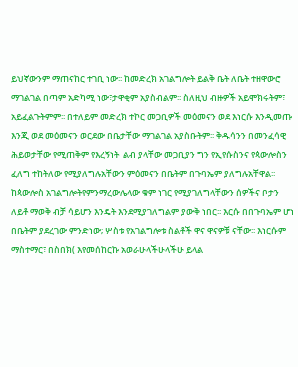ይህኛውንም ማጠናከር ተገቢ ነው፡፡ ከመድረክ አገልግሎት ይልቅ ቤት ለቤት ተዘዋውሮ ማገልገል በጣም አድካሚ ነው፣ታዋቂም አያስብልም፡፡ ስለዚህ ብዙዎች አይሞክሩትም፣ አይፈልጉትምም፡፡ በተለይም መድረክ ተኮር መጋቢዎች መዕመናን ወደ እነርሱ እንዲመጡ እንጂ ወደ መዕመናን ወርደው በቤታቸው ማገልገል አያስቡትም፡፡ ቅዱሳንን በመንፈሳዊ ሕይወታቸው የሚጠቅም የእረኝነት  ልብ ያላቸው መጋቢያን ግን የኢየሱስንና የጳውሎስን ፈለግ ተከትለው የሚያለግሉአቸውን ምዕመናን በቤትም በጉባኤም ያለግሉአቸዋል፡፡
ከጳውሎስ አገልግሎትየምንማረውሌላው ቁም ነገር የሚያገለግላቸውን ሰዎችና ቦታን ለይቶ ማወቅ ብቻ ሳይሆን እንዴት እንደሚያገለግልም ያውቅ ነበር፡፡ እርሱ በበጉባኤም ሆነ  በቤትም ያደረገው ምንድነው; ሦስቱ የአገልግሎቱ ስልቶች ዋና ዋናዎቹ ናቸው፡፡ እነርሱም ማስተማር፣ በስበክ( እየመሰከርኩ አወራሁላችሁላችሁ ይላል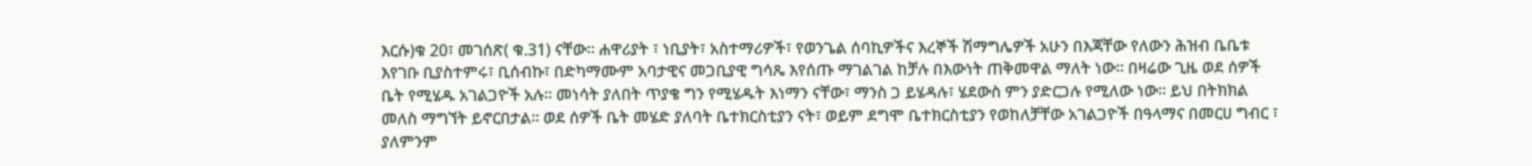እርሱ)ቁ 20፣ መገሰጽ( ቁ.31) ናቸው፡፡ ሐዋሪያት ፣ ነቢያት፣ አስተማሪዎች፣ የወንጌል ሰባኪዎችና እረኞች ሽማግሌዎች አሁን በእጃቸው የለውን ሕዝብ ቤቤቱ እየገቡ ቢያስተምሩ፣ ቢሰብኩ፣ በድካማሙም አባታዊና መጋቢያዊ ግሳጼ እየሰጡ ማገልገል ከቻሉ በእውነት ጠቅመዋል ማለት ነው፡፡ በዛሬው ጊዜ ወደ ሰዎች ቤት የሚሄዱ አገልጋዮች አሉ፡፡ መነሳት ያለበት ጥያቄ ግን የሚሄዱት እነማን ናቸው፣ ማንስ ጋ ይሄዳሉ፣ ሄደውስ ምን ያድርጋሉ የሚለው ነው፡፡ ይህ በትክክል መለስ ማግኘት ይኖርበታል፡፡ ወደ ሰዎች ቤት መሄድ ያለባት ቤተክርስቲያን ናት፣ ወይም ደግሞ ቤተክርስቲያን የወከለቻቸው አገልጋዮች በዓላማና በመርሀ ግብር ፣ ያለምንም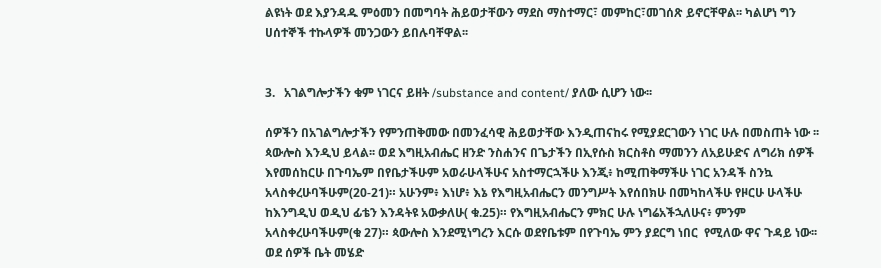ልዩነት ወደ እያንዳዱ ምዕመን በመግባት ሕይወታቸውን ማደስ ማስተማር፣ መምከር፣መገሰጽ ይኖርቸዋል፡፡ ካልሆነ ግን ሀሰተኞች ተኩላዎች መንጋውን ይበሉባቸዋል፡፡


3.   አገልግሎታችን ቁም ነገርና ይዘት /substance and content/ ያለው ሲሆን ነው፡፡

ሰዎችን በአገልግሎታችን የምንጠቅመው በመንፈሳዊ ሕይወታቸው እንዲጠናከሩ የሚያደርገውን ነገር ሁሉ በመስጠት ነው ፡፡  ጳውሎስ እንዲህ ይላል፡፡ ወደ እግዚአብሔር ዘንድ ንስሐንና በጌታችን በኢየሱስ ክርስቶስ ማመንን ለአይሁድና ለግሪክ ሰዎች እየመሰከርሁ በጉባኤም በየቤታችሁም አወራሁላችሁና አስተማርኋችሁ እንጂ፥ ከሚጠቅማችሁ ነገር አንዳች ስንኳ አላስቀረሁባችሁም(20-21)። አሁንም፥ እነሆ፥ እኔ የእግዚአብሔርን መንግሥት እየሰበክሁ በመካከላችሁ የዞርሁ ሁላችሁ ከእንግዲህ ወዲህ ፊቴን እንዳትዩ አውቃለሁ( ቁ.25)። የእግዚአብሔርን ምክር ሁሉ ነግሬአችኋለሁና፥ ምንም አላስቀረሁባችሁም(ቁ 27)። ጳውሎስ እንደሚነግረን እርሱ ወደየቤቱም በየጉባኤ ምን ያደርግ ነበር  የሚለው ዋና ጉዳይ ነው፡፡ ወደ ሰዎች ቤት መሄድ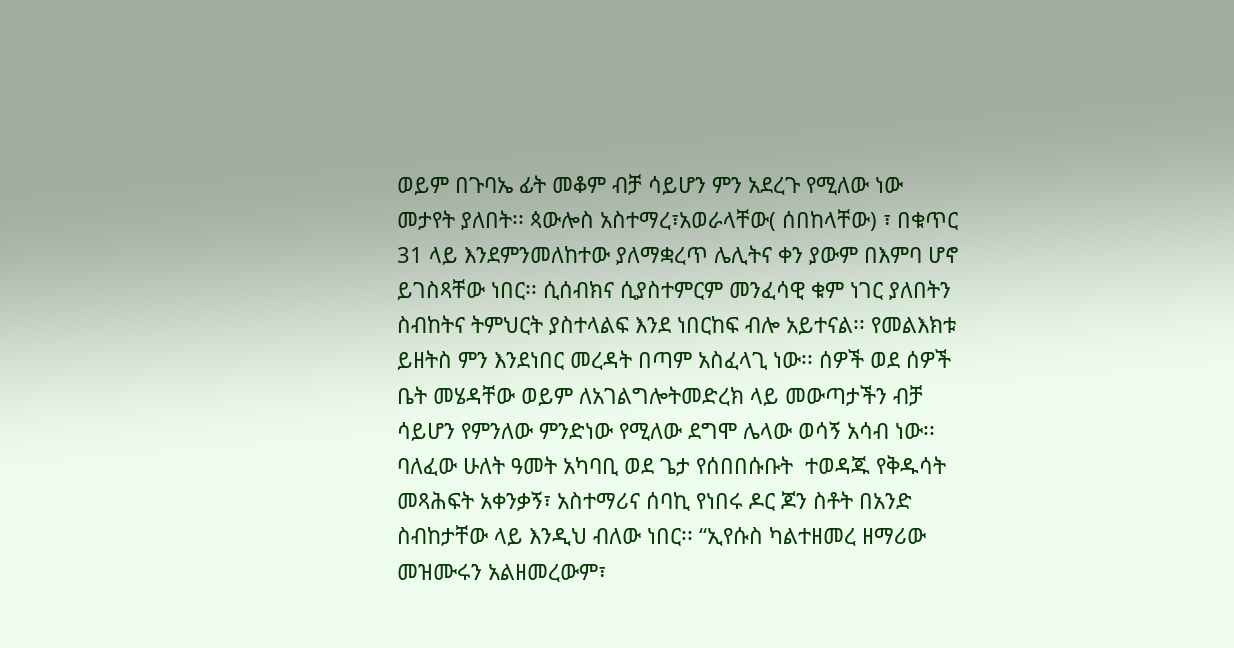ወይም በጉባኤ ፊት መቆም ብቻ ሳይሆን ምን አደረጉ የሚለው ነው መታየት ያለበት፡፡ ጳውሎስ አስተማረ፣አወራላቸው( ሰበከላቸው) ፣ በቁጥር 31 ላይ እንደምንመለከተው ያለማቋረጥ ሌሊትና ቀን ያውም በእምባ ሆኖ ይገስጻቸው ነበር፡፡ ሲሰብክና ሲያስተምርም መንፈሳዊ ቁም ነገር ያለበትን ስብከትና ትምህርት ያስተላልፍ እንደ ነበርከፍ ብሎ አይተናል፡፡ የመልእክቱ ይዘትስ ምን እንደነበር መረዳት በጣም አስፈላጊ ነው፡፡ ሰዎች ወደ ሰዎች ቤት መሄዳቸው ወይም ለአገልግሎትመድረክ ላይ መውጣታችን ብቻ ሳይሆን የምንለው ምንድነው የሚለው ደግሞ ሌላው ወሳኝ አሳብ ነው፡፡ ባለፈው ሁለት ዓመት አካባቢ ወደ ጌታ የሰበበሱቡት  ተወዳጁ የቅዱሳት መጻሕፍት አቀንቃኝ፣ አስተማሪና ሰባኪ የነበሩ ዶር ጆን ስቶት በአንድ ስብከታቸው ላይ እንዲህ ብለው ነበር፡፡ “ኢየሱስ ካልተዘመረ ዘማሪው መዝሙሩን አልዘመረውም፣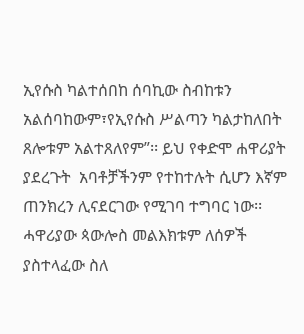ኢየሱስ ካልተሰበከ ሰባኪው ስብከቱን አልሰባከውም፣የኢየሱስ ሥልጣን ካልታከለበት ጸሎቱም አልተጸለየም”፡፡ ይህ የቀድሞ ሐዋሪያት ያደረጉት  አባቶቻችንም የተከተሉት ሲሆን እኛም ጠንክረን ሊናደርገው የሚገባ ተግባር ነው፡፡ ሓዋሪያው ጳውሎስ መልእክቱም ለሰዎች ያስተላፈው ስለ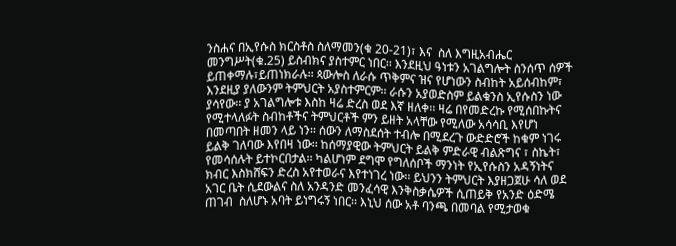ንስሐና በኢየሱስ ክርስቶስ ስለማመን(ቁ 20-21)፣ እና  ስለ እግዚአብሔር መንግሥት(ቁ.25) ይስብክና ያስተምር ነበር፡፡ እንደዚህ ዓነቱን አገልግሎት ስንሰጥ ሰዎች ይጠቀማሉ፣ይጠነክራሉ፡፡ ጳውሎስ ለራሱ ጥቅምና ዝና የሆነውን ስብከት አይሰብከም፣ እንደዚያ ያለውንም ትምህርት አያስተምርም፡፡ ራሱን አያወድስም ይልቁንስ ኢየሱስን ነው ያሳየው፡፡ ያ አገልግሎቱ እስከ ዛሬ ድረስ ወደ እኛ ዘለቀ፡፡ ዛሬ በየመድረኩ የሚሰበኩትና የሚተላለፉት ስብከቶችና ትምህርቶች ምን ይዘት አላቸው የሚለው አሳሳቢ እየሆነ በመጣበት ዘመን ላይ ነን፡፡ ሰውን ለማስደሰት ተብሎ በሚደረጉ ውድድሮች ከቁም ነገሩ ይልቅ ገለባው እየበዛ ነው፡፡ ከሰማያዊው ትምህርት ይልቅ ምድራዊ ብልጽግና ፣ ስኬት፣ የመሳሰሉት ይተኮርበታል፡፡ ካልሆነም ደግሞ የግለሰቦች ማንነት የኢየሱስን አዳኝነትና ክብር እስክሸፍን ድረስ አየተወራና እየተነገረ ነው፡፡ ይህንን ትምህርት እያዘጋጀሁ ሳለ ወደ አገር ቤት ሲደውልና ስለ አንዳንድ መንፈሳዊ እንቅስቃሴዎች ሲጠይቅ የአንድ ዕድሜ ጠገብ  ስለሆኑ አባት ይነግሩኝ ነበር፡፡ እኒህ ሰው አቶ ባንጫ በመባል የሚታወቁ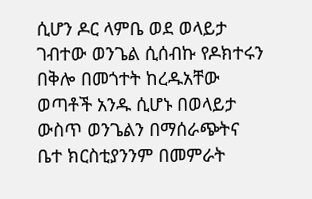ሲሆን ዶር ላምቤ ወደ ወላይታ ገብተው ወንጌል ሲሰብኩ የዶክተሩን በቅሎ በመጎተት ከረዱአቸው ወጣቶች አንዱ ሲሆኑ በወላይታ ውስጥ ወንጌልን በማሰራጭትና ቤተ ክርስቲያንንም በመምራት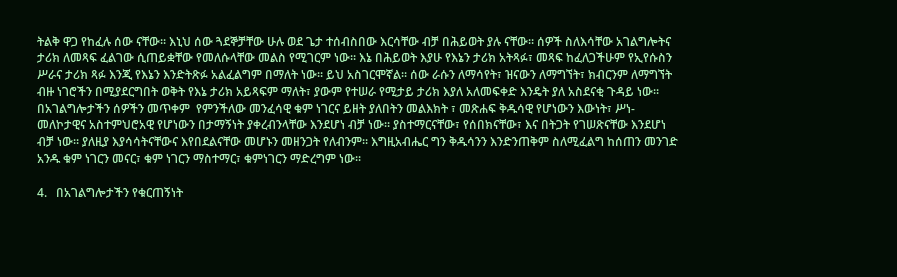ትልቅ ዋጋ የከፈሉ ሰው ናቸው፡፡ እኒህ ሰው ጓደኞቻቸው ሁሉ ወደ ጌታ ተሰብስበው እርሳቸው ብቻ በሕይወት ያሉ ናቸው፡፡ ሰዎች ስለእሳቸው አገልግሎትና ታሪክ ለመጻፍ ፈልገው ሲጠይቋቸው የመለሱላቸው መልስ የሚገርም ነው፡፡ እኔ በሕይወት እያሁ የእኔን ታሪክ አትጻፉ፣ መጻፍ ከፈለጋችሁም የኢየሱስን ሥራና ታሪክ ጻፉ እንጂ የእኔን እንድትጽፉ አልፈልግም በማለት ነው፡፡ ይህ አስገርሞኛል፡፡ ሰው ራሱን ለማሳየት፣ ዝናውን ለማግኘት፣ ክብርንም ለማግኘት ብዙ ነገሮችን በሚያደርግበት ወቅት የእኔ ታሪክ አይጻፍም ማለት፣ ያውም የተሠራ የሚታይ ታሪክ እያለ አለመፍቀድ እንዴት ያለ አስደናቂ ጉዳይ ነው፡፡  በአገልግሎታችን ሰዎችን መጥቀም  የምንችለው መንፈሳዊ ቁም ነገርና ይዘት ያለበትን መልእክት ፣ መጽሐፍ ቅዱሳዊ የሆነውን እውነት፣ ሥነ-መለኮታዊና አስተምህሮአዊ የሆነውን በታማኝነት ያቀረብንላቸው እንደሆነ ብቻ ነው፡፡ ያስተማርናቸው፣ የሰበክናቸው፣ እና በትጋት የገሠጽናቸው እንደሆነ ብቻ ነው፡፡ ያለዚያ እያሳሳትናቸውና እየበደልናቸው መሆኑን መዘንጋት የለብንም፡፡ እግዚአብሔር ግን ቅዱሳንን እንድንጠቅም ስለሚፈልግ ከሰጠን መንገድ አንዱ ቁም ነገርን መናር፣ ቁም ነገርን ማስተማር፣ ቁምነገርን ማድረግም ነው፡፡

4.   በአገልግሎታችን የቁርጠኝነት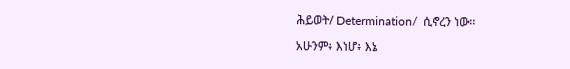ሕይወት/ Determination/  ሲኖረን ነው፡፡

አሁንም፥ እነሆ፥ እኔ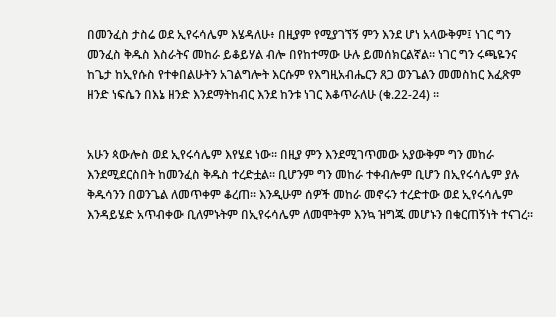በመንፈስ ታስሬ ወደ ኢየሩሳሌም እሄዳለሁ፥ በዚያም የሚያገኘኝ ምን እንደ ሆነ አላውቅም፤ ነገር ግን መንፈስ ቅዱስ እስራትና መከራ ይቆይሃል ብሎ በየከተማው ሁሉ ይመሰክርልኛል። ነገር ግን ሩጫዬንና ከጌታ ከኢየሱስ የተቀበልሁትን አገልግሎት እርሱም የእግዚአብሔርን ጸጋ ወንጌልን መመስከር እፈጽም ዘንድ ነፍሴን በእኔ ዘንድ እንደማትከብር እንደ ከንቱ ነገር እቆጥራለሁ (ቁ.22-24) ።


አሁን ጳውሎስ ወደ ኢየሩሳሌም እየሄደ ነው፡፡ በዚያ ምን እንደሚገጥመው አያውቅም ግን መከራ እንደሚደርስበት ከመንፈስ ቅዱስ ተረድቷል፡፡ ቢሆንም ግን መከራ ተቀብሎም ቢሆን በኢየሩሳሌም ያሉ ቅዱሳንን በወንጌል ለመጥቀም ቆረጠ፡፡ እንዲሁም ሰዎች መከራ መኖሩን ተረድተው ወደ ኢየሩሳሌም እንዳይሄድ አጥብቀው ቢለምኑትም በኢየሩሳሌም ለመሞትም እንኳ ዝግጁ መሆኑን በቁርጠኝነት ተናገረ፡፡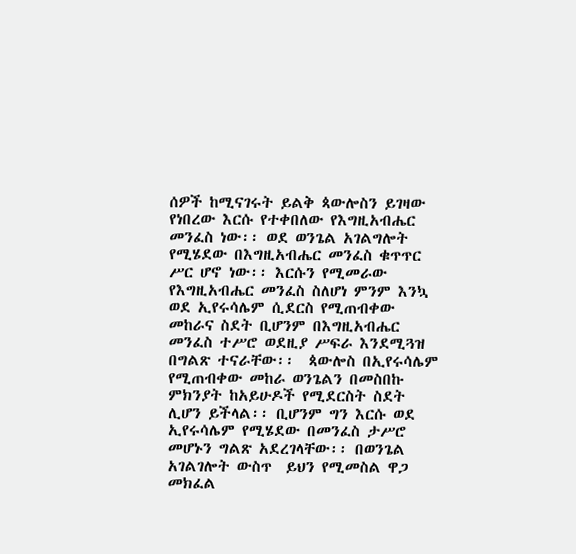ሰዎች ከሚናገሩት ይልቅ ጳውሎስን ይገዛው የነበረው እርሱ የተቀበለው የእግዚአብሔር መንፈስ ነው፡፡ ወደ ወንጌል አገልግሎት የሚሄደው በእግዚአብሔር መንፈስ ቁጥጥር ሥር ሆኖ ነው፡፡ እርሱን የሚመራው የእግዚአብሔር መንፈስ ስለሆነ ምንም እንኳ  ወደ ኢየሩሳሌም ሲደርስ የሚጠብቀው መከራና ስደት ቢሆንም በእግዚአብሔር መንፈስ ተሥሮ ወደዚያ ሥፍራ እንደሚጓዝ በግልጽ ተናራቸው፡፡  ጳውሎስ በኢየሩሳሌም የሚጠብቀው መከራ ወንጌልን በመስበኩ ምክንያት ከአይሁዶች የሚደርስት ስደት ሊሆን ይችላል፡፡ ቢሆንም ግን እርሱ ወደ ኢየሩሳሌም የሚሄደው በመንፈስ ታሥሮ መሆኑን ግልጽ አደረገላቸው፡፡ በወንጌል አገልገሎት ውስጥ  ይህን የሚመስል ዋጋ መክፈል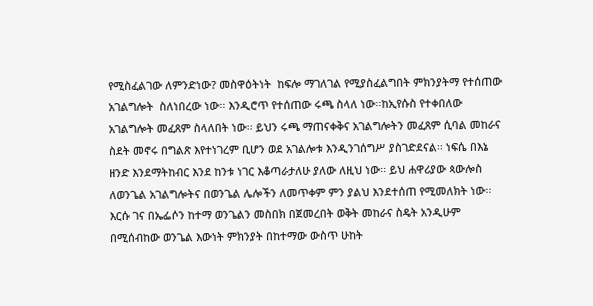የሚስፈልገው ለምንድነው? መስዋዕትነት  ከፍሎ ማገለገል የሚያስፈልግበት ምክንያትማ የተሰጠው አገልግሎት  ስለነበረው ነው፡፡ እንዲሮጥ የተሰጠው ሩጫ ስላለ ነው፡፡ከኢየሱስ የተቀበለው አገልግሎት መፈጸም ስላለበት ነው፡፡ ይህን ሩጫ ማጠናቀቅና አገልግሎትን መፈጸም ሲባል መከራና ስደት መኖሩ በግልጽ እየተነገረም ቢሆን ወደ አገልሎቱ እንዲንገሰግሥ ያስገድደናል፡፡ ነፍሴ በእኔ ዘንድ እንደማትከብር እንደ ከንቱ ነገር እቆጣራታለሁ ያለው ለዚህ ነው፡፡ ይህ ሐዋሪያው ጳውሎስ ለወንጌል አገልግሎትና በወንጌል ሌሎችን ለመጥቀም ምን ያልህ እንደተሰጠ የሚመለክት ነው፡፡ እርሱ ገና በኤፌሶን ከተማ ወንጌልን መስበክ በጀመረበት ወቅት መከራና ስዴት አንዲሁም በሚሰብከው ወንጌል እውነት ምክንያት በከተማው ውስጥ ሁከት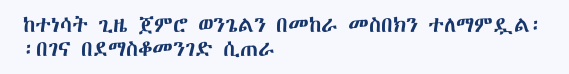ከተነሳት ጊዜ ጀምሮ ወንጌልን በመከራ መስበክን ተለማምዷል፡፡በገና በደማስቆመንገድ ሲጠራ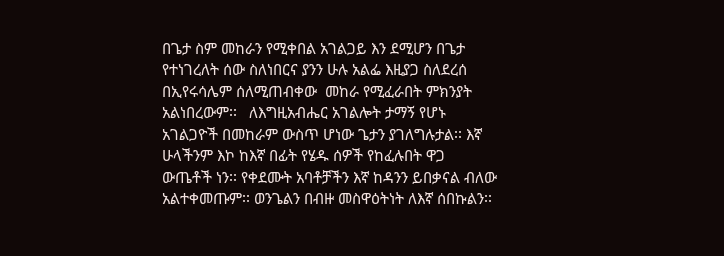በጌታ ስም መከራን የሚቀበል አገልጋይ እን ደሚሆን በጌታ የተነገረለት ሰው ስለነበርና ያንን ሁሉ አልፌ እዚያጋ ስለደረሰ በኢየሩሳሌም ሰለሚጠብቀው  መከራ የሚፈራበት ምክንያት አልነበረውም፡፡   ለእግዚአብሔር አገልሎት ታማኝ የሆኑ አገልጋዮች በመከራም ውስጥ ሆነው ጌታን ያገለግሉታል፡፡ እኛ ሁላችንም እኮ ከእኛ በፊት የሄዱ ሰዎች የከፈሉበት ዋጋ ውጤቶች ነን፡፡ የቀደሙት አባቶቻችን እኛ ከዳንን ይበቃናል ብለው አልተቀመጡም፡፡ ወንጌልን በብዙ መስዋዕትነት ለእኛ ሰበኩልን፡፡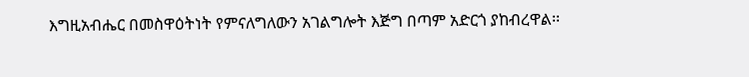እግዚአብሔር በመስዋዕትነት የምናለግለውን አገልግሎት እጅግ በጣም አድርጎ ያከብረዋል፡፡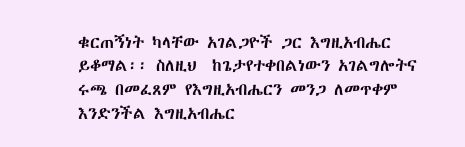ቁርጠኝነት ካላቸው አገልጋዮች ጋር እግዚአብሔር ይቆማል፡፡ ስለዚህ  ከጌታየተቀበልነውን አገልግሎትና ሩጫ በመፈጸም የእግዚአብሔርን መንጋ ለመጥቀም እንድንችል እግዚአብሔር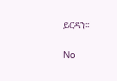ይርዳን፡፡

No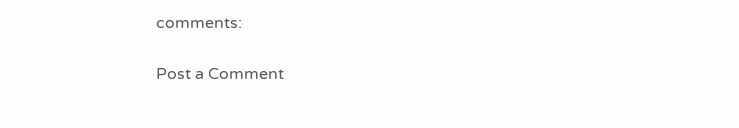comments:

Post a Comment